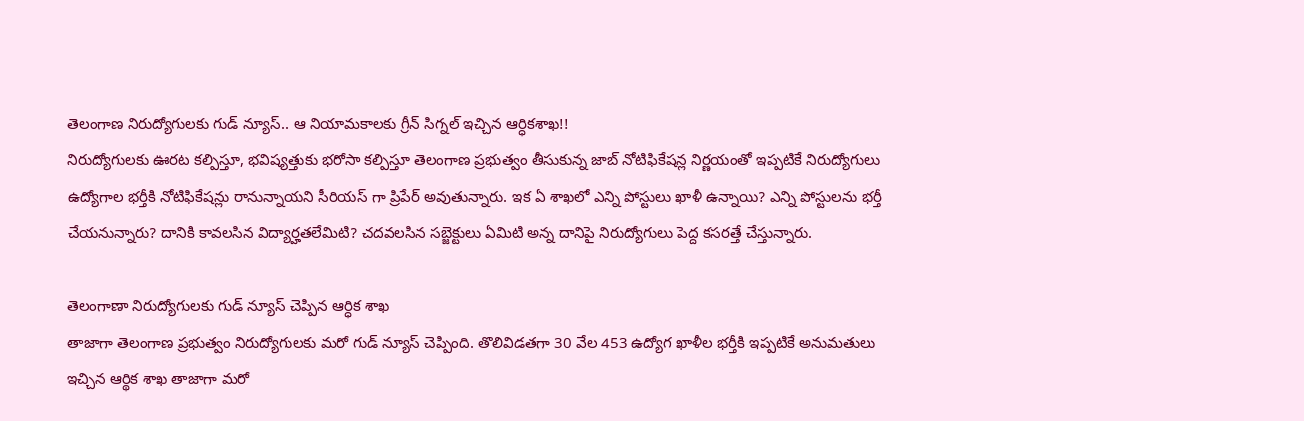తెలంగాణ నిరుద్యోగులకు గుడ్ న్యూస్.. ఆ నియామకాలకు గ్రీన్ సిగ్నల్ ఇచ్చిన ఆర్ధికశాఖ!!
నిరుద్యోగులకు ఊరట కల్పిస్తూ, భవిష్యత్తుకు భరోసా కల్పిస్తూ తెలంగాణ ప్రభుత్వం తీసుకున్న జాబ్ నోటిఫికేషన్ల నిర్ణయంతో ఇప్పటికే నిరుద్యోగులు ఉద్యోగాల భర్తీకి నోటిఫికేషన్లు రానున్నాయని సీరియస్ గా ప్రిపేర్ అవుతున్నారు. ఇక ఏ శాఖలో ఎన్ని పోస్టులు ఖాళీ ఉన్నాయి? ఎన్ని పోస్టులను భర్తీ చేయనున్నారు? దానికి కావలసిన విద్యార్హతలేమిటి? చదవలసిన సబ్జెక్టులు ఏమిటి అన్న దానిపై నిరుద్యోగులు పెద్ద కసరత్తే చేస్తున్నారు.

తెలంగాణా నిరుద్యోగులకు గుడ్ న్యూస్ చెప్పిన ఆర్ధిక శాఖ
తాజాగా తెలంగాణ ప్రభుత్వం నిరుద్యోగులకు మరో గుడ్ న్యూస్ చెప్పింది. తొలివిడతగా 30 వేల 453 ఉద్యోగ ఖాళీల భర్తీకి ఇప్పటికే అనుమతులు ఇచ్చిన ఆర్థిక శాఖ తాజాగా మరో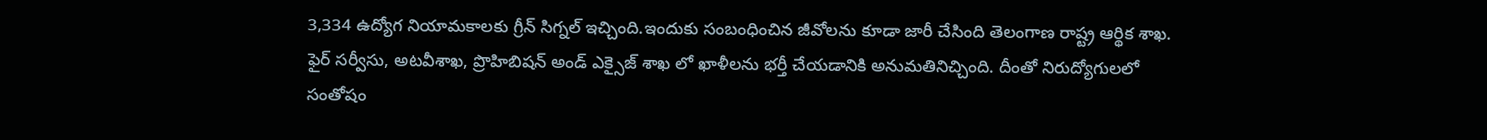3,334 ఉద్యోగ నియామకాలకు గ్రీన్ సిగ్నల్ ఇచ్చింది.ఇందుకు సంబంధించిన జీవోలను కూడా జారీ చేసింది తెలంగాణ రాష్ట్ర ఆర్థిక శాఖ.
ఫైర్ సర్వీసు, అటవీశాఖ, ప్రొహిబిషన్ అండ్ ఎక్సైజ్ శాఖ లో ఖాళీలను భర్తీ చేయడానికి అనుమతినిచ్చింది. దీంతో నిరుద్యోగులలో సంతోషం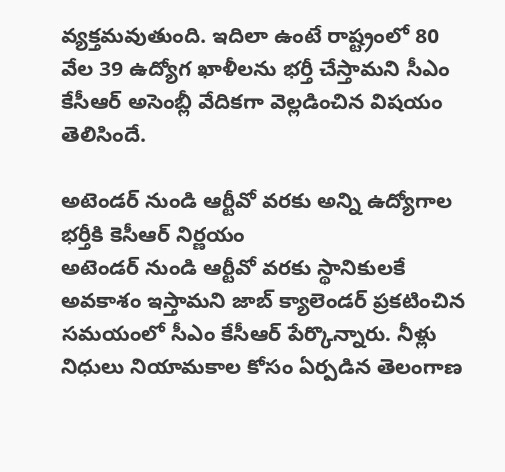వ్యక్తమవుతుంది. ఇదిలా ఉంటే రాష్ట్రంలో 80 వేల 39 ఉద్యోగ ఖాళీలను భర్తీ చేస్తామని సీఎం కేసీఆర్ అసెంబ్లీ వేదికగా వెల్లడించిన విషయం తెలిసిందే.

అటెండర్ నుండి ఆర్టీవో వరకు అన్ని ఉద్యోగాల భర్తీకి కెసీఆర్ నిర్ణయం
అటెండర్ నుండి ఆర్టీవో వరకు స్థానికులకే అవకాశం ఇస్తామని జాబ్ క్యాలెండర్ ప్రకటించిన సమయంలో సీఎం కేసీఆర్ పేర్కొన్నారు. నీళ్లు నిధులు నియామకాల కోసం ఏర్పడిన తెలంగాణ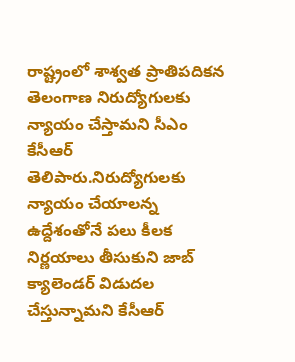రాష్ట్రంలో శాశ్వత ప్రాతిపదికన తెలంగాణ నిరుద్యోగులకు న్యాయం చేస్తామని సీఎం కేసీఆర్ తెలిపారు.నిరుద్యోగులకు న్యాయం చేయాలన్న ఉద్దేశంతోనే పలు కీలక నిర్ణయాలు తీసుకుని జాబ్ క్యాలెండర్ విడుదల చేస్తున్నామని కేసీఆర్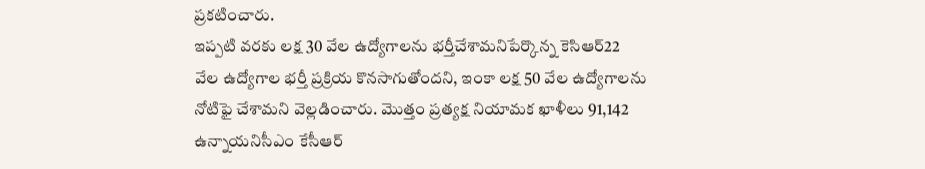ప్రకటించారు.
ఇప్పటి వరకు లక్ష 30 వేల ఉద్యోగాలను భర్తీచేశామనిపేర్కొన్న కెసిఆర్22 వేల ఉద్యోగాల భర్తీ ప్రక్రియ కొనసాగుతోందని, ఇంకా లక్ష 50 వేల ఉద్యోగాలను నోటిఫై చేశామని వెల్లడించారు. మొత్తం ప్రత్యక్ష నియామక ఖాళీలు 91,142 ఉన్నాయనిసీఎం కేసీఆర్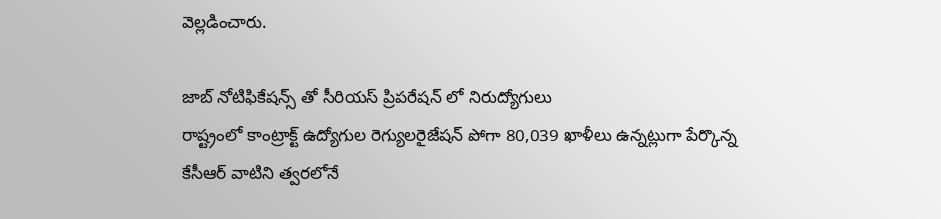వెల్లడించారు.

జాబ్ నోటిఫికేషన్స్ తో సీరియస్ ప్రిపరేషన్ లో నిరుద్యోగులు
రాష్ట్రంలో కాంట్రాక్ట్ ఉద్యోగుల రెగ్యులరైజేషన్ పోగా 80,039 ఖాళీలు ఉన్నట్లుగా పేర్కొన్న కేసీఆర్ వాటిని త్వరలోనే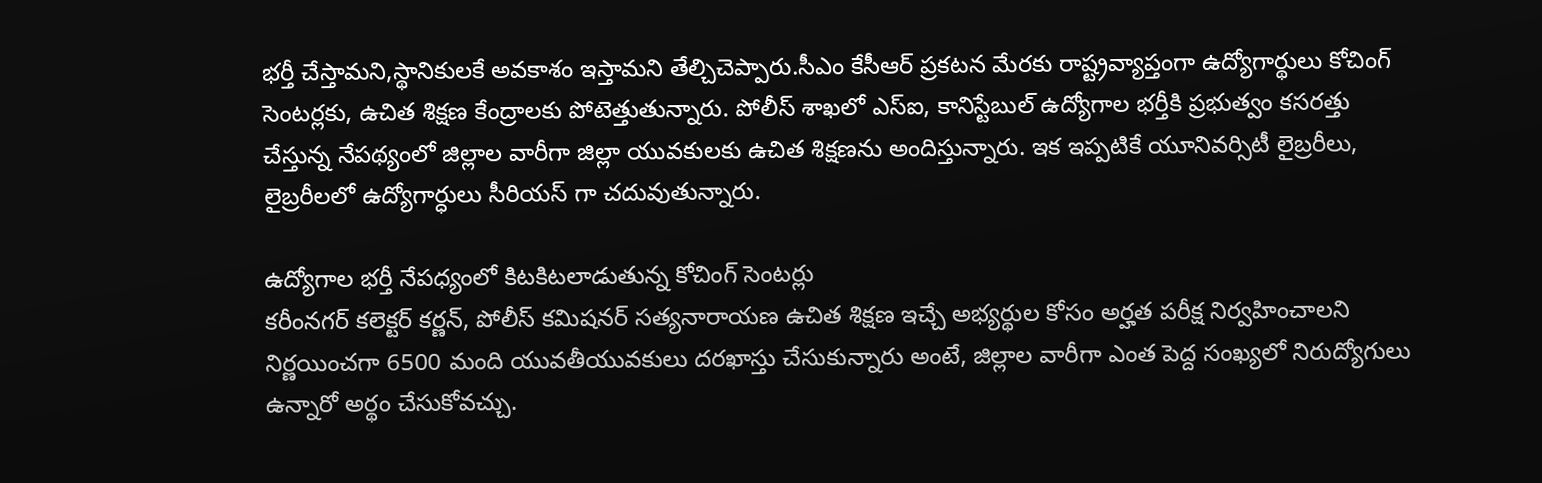భర్తీ చేస్తామని,స్థానికులకే అవకాశం ఇస్తామని తేల్చిచెప్పారు.సీఎం కేసీఆర్ ప్రకటన మేరకు రాష్ట్రవ్యాప్తంగా ఉద్యోగార్థులు కోచింగ్ సెంటర్లకు, ఉచిత శిక్షణ కేంద్రాలకు పోటెత్తుతున్నారు. పోలీస్ శాఖలో ఎస్ఐ, కానిస్టేబుల్ ఉద్యోగాల భర్తీకి ప్రభుత్వం కసరత్తు చేస్తున్న నేపథ్యంలో జిల్లాల వారీగా జిల్లా యువకులకు ఉచిత శిక్షణను అందిస్తున్నారు. ఇక ఇప్పటికే యూనివర్సిటీ లైబ్రరీలు, లైబ్రరీలలో ఉద్యోగార్ధులు సీరియస్ గా చదువుతున్నారు.

ఉద్యోగాల భర్తీ నేపధ్యంలో కిటకిటలాడుతున్న కోచింగ్ సెంటర్లు
కరీంనగర్ కలెక్టర్ కర్ణన్, పోలీస్ కమిషనర్ సత్యనారాయణ ఉచిత శిక్షణ ఇచ్చే అభ్యర్థుల కోసం అర్హత పరీక్ష నిర్వహించాలని నిర్ణయించగా 6500 మంది యువతీయువకులు దరఖాస్తు చేసుకున్నారు అంటే, జిల్లాల వారీగా ఎంత పెద్ద సంఖ్యలో నిరుద్యోగులు ఉన్నారో అర్థం చేసుకోవచ్చు.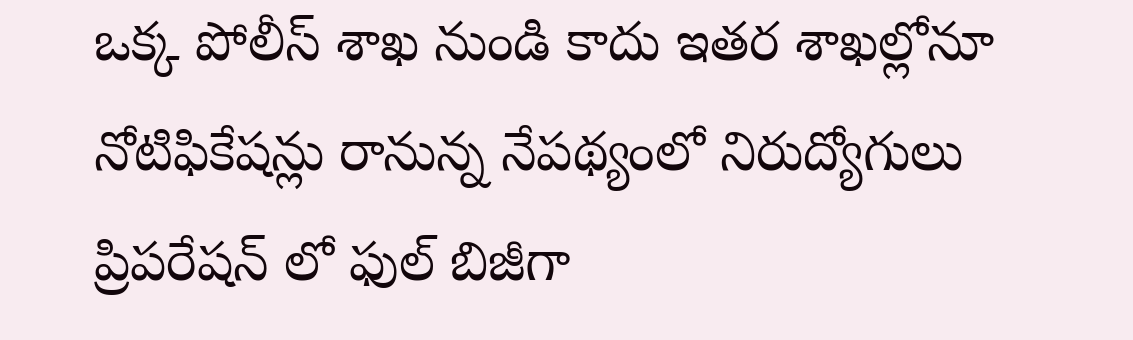ఒక్క పోలీస్ శాఖ నుండి కాదు ఇతర శాఖల్లోనూ నోటిఫికేషన్లు రానున్న నేపథ్యంలో నిరుద్యోగులు ప్రిపరేషన్ లో ఫుల్ బిజీగా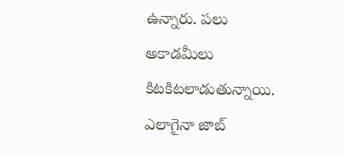ఉన్నారు. పలు అకాడమీలు కిటకిటలాడుతున్నాయి. ఎలాగైనా జాబ్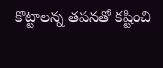కొట్టాలన్న తపనతో కష్టించి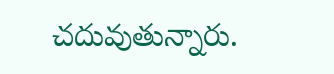చదువుతున్నారు.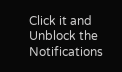Click it and Unblock the Notifications